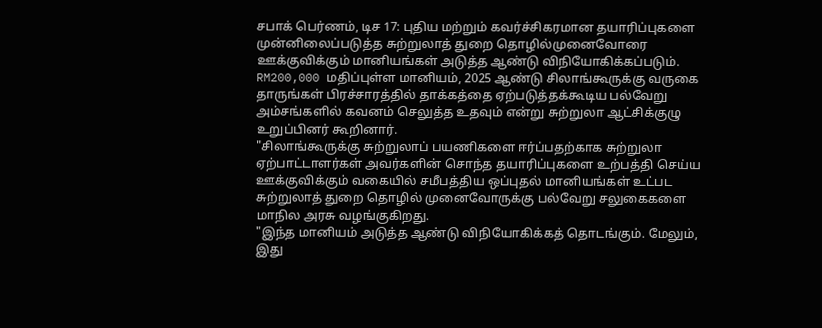சபாக் பெர்ணம், டிச 17: புதிய மற்றும் கவர்ச்சிகரமான தயாரிப்புகளை முன்னிலைப்படுத்த சுற்றுலாத் துறை தொழில்முனைவோரை ஊக்குவிக்கும் மானியங்கள் அடுத்த ஆண்டு விநியோகிக்கப்படும்.
RM200,000 மதிப்புள்ள மானியம், 2025 ஆண்டு சிலாங்கூருக்கு வருகை தாருங்கள் பிரச்சாரத்தில் தாக்கத்தை ஏற்படுத்தக்கூடிய பல்வேறு அம்சங்களில் கவனம் செலுத்த உதவும் என்று சுற்றுலா ஆட்சிக்குழு உறுப்பினர் கூறினார்.
"சிலாங்கூருக்கு சுற்றுலாப் பயணிகளை ஈர்ப்பதற்காக சுற்றுலா ஏற்பாட்டாளர்கள் அவர்களின் சொந்த தயாரிப்புகளை உற்பத்தி செய்ய ஊக்குவிக்கும் வகையில் சமீபத்திய ஒப்புதல் மானியங்கள் உட்பட சுற்றுலாத் துறை தொழில் முனைவோருக்கு பல்வேறு சலுகைகளை மாநில அரசு வழங்குகிறது.
"இந்த மானியம் அடுத்த ஆண்டு விநியோகிக்கத் தொடங்கும். மேலும், இது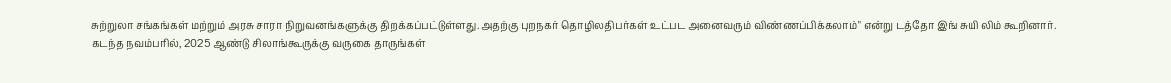சுற்றுலா சங்கங்கள் மற்றும் அரசு சாரா நிறுவனங்களுக்கு திறக்கப்பட்டுள்ளது.அதற்கு புறநகர் தொழிலதிபர்கள் உட்பட அனைவரும் விண்ணப்பிக்கலாம்" என்று டத்தோ இங் சுயி லிம் கூறினார்.
கடந்த நவம்பரில், 2025 ஆண்டு சிலாங்கூருக்கு வருகை தாருங்கள்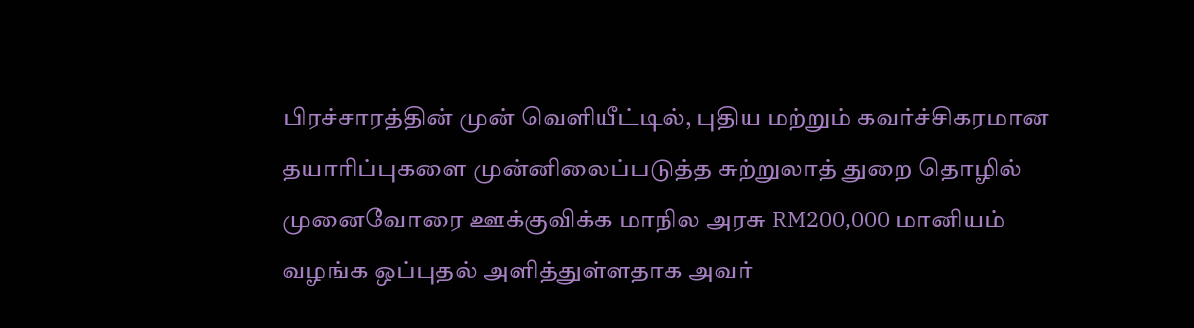பிரச்சாரத்தின் முன் வெளியீட்டில், புதிய மற்றும் கவர்ச்சிகரமான தயாரிப்புகளை முன்னிலைப்படுத்த சுற்றுலாத் துறை தொழில் முனைவோரை ஊக்குவிக்க மாநில அரசு RM200,000 மானியம் வழங்க ஒப்புதல் அளித்துள்ளதாக அவர்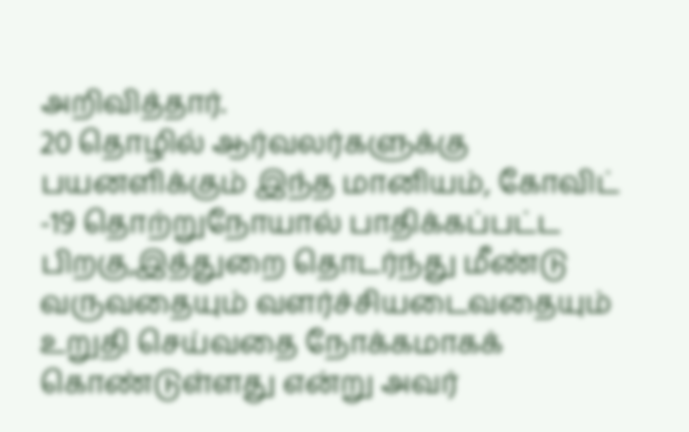அறிவித்தார்.
20 தொழில் ஆர்வலர்களுக்கு பயனளிக்கும் இந்த மானியம், கோவிட் -19 தொற்றுநோயால் பாதிக்கப்பட்ட பிறகு,இத்துறை தொடர்ந்து மீண்டு வருவதையும் வளர்ச்சியடைவதையும் உறுதி செய்வதை நோக்கமாகக் கொண்டுள்ளது என்று அவர்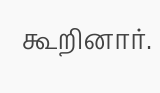கூறினார்.